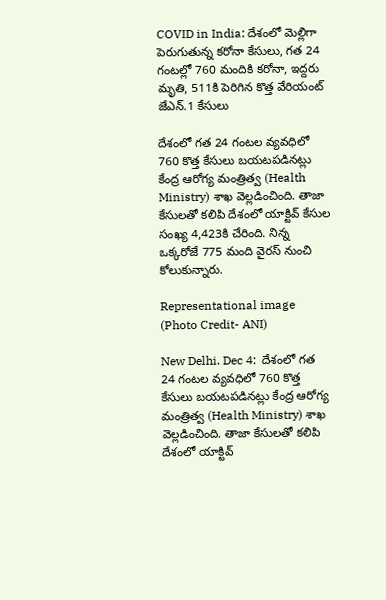COVID in India: దేశంలో మెల్లిగా పెరుగుతున్న కరోనా కేసులు, గత 24 గంటల్లో 760 మందికి కరోనా, ఇద్దరు మృతి, 511కి పెరిగిన కొత్త వేరియంట్‌ జేఎన్‌.1 కేసులు

దేశంలో గత 24 గంటల వ్యవధిలో 760 కొత్త కేసులు బయటపడినట్లు కేంద్ర ఆరోగ్య మంత్రిత్వ (Health Ministry) శాఖ వెల్లడించింది. తాజా కేసులతో కలిపి దేశంలో యాక్టివ్‌ కేసుల సంఖ్య 4,423కి చేరింది. నిన్న ఒక్కరోజే 775 మంది వైరస్‌ నుంచి కోలుకున్నారు.

Representational image (Photo Credit- ANI)

New Delhi. Dec 4:  దేశంలో గత 24 గంటల వ్యవధిలో 760 కొత్త కేసులు బయటపడినట్లు కేంద్ర ఆరోగ్య మంత్రిత్వ (Health Ministry) శాఖ వెల్లడించింది. తాజా కేసులతో కలిపి దేశంలో యాక్టివ్‌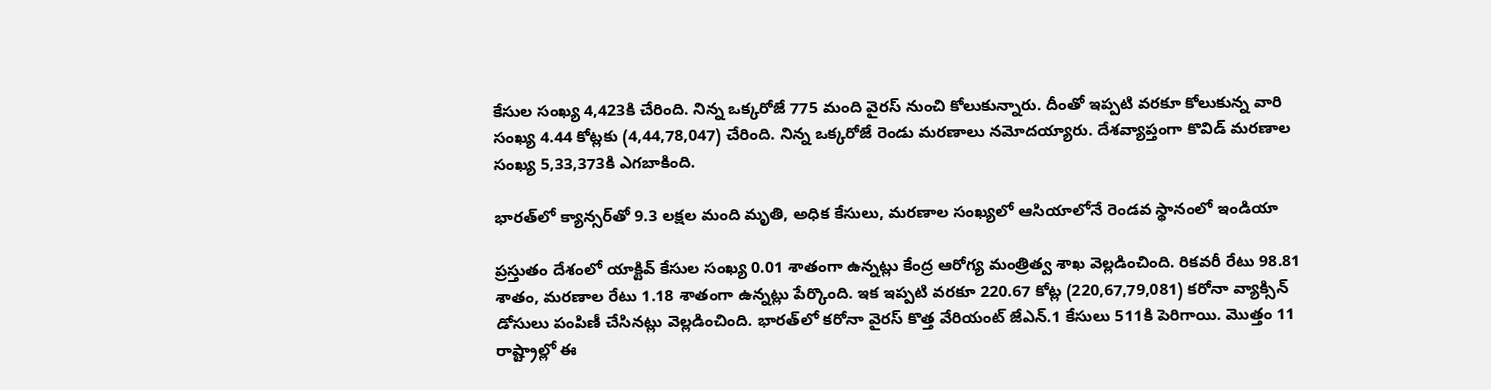కేసుల సంఖ్య 4,423కి చేరింది. నిన్న ఒక్కరోజే 775 మంది వైరస్‌ నుంచి కోలుకున్నారు. దీంతో ఇప్పటి వరకూ కోలుకున్న వారి సంఖ్య 4.44 కోట్లకు (4,44,78,047) చేరింది. నిన్న ఒక్కరోజే రెండు మరణాలు నమోదయ్యారు. దేశవ్యాప్తంగా కొవిడ్‌ మరణాల సంఖ్య 5,33,373కి ఎగబాకింది.

భారత్‌లో క్యాన్సర్‌తో 9.3 లక్షల మంది మృతి, అధిక కేసులు, మరణాల సంఖ్యలో ఆసియాలోనే రెండవ స్థానంలో ఇండియా

ప్రస్తుతం దేశంలో యాక్టివ్‌ కేసుల సంఖ్య 0.01 శాతంగా ఉన్నట్లు కేంద్ర ఆరోగ్య మంత్రిత్వ శాఖ వెల్లడించింది. రికవరీ రేటు 98.81 శాతం, మరణాల రేటు 1.18 శాతంగా ఉన్నట్లు పేర్కొంది. ఇక ఇప్పటి వరకూ 220.67 కోట్ల (220,67,79,081) కరోనా వ్యాక్సిన్‌ డోసులు పంపిణీ చేసినట్లు వెల్లడించింది. భారత్‌లో కరోనా వైరస్‌ కొత్త వేరియంట్‌ జేఎన్‌.1 కేసులు 511కి పెరిగాయి. మొత్తం 11 రాష్ట్రాల్లో ఈ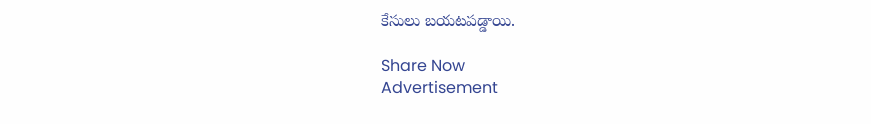కేసులు బయటపడ్డాయి.

Share Now
Advertisement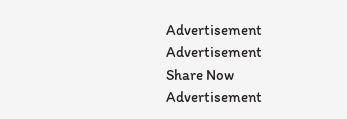Advertisement
Advertisement
Share Now
Advertisement